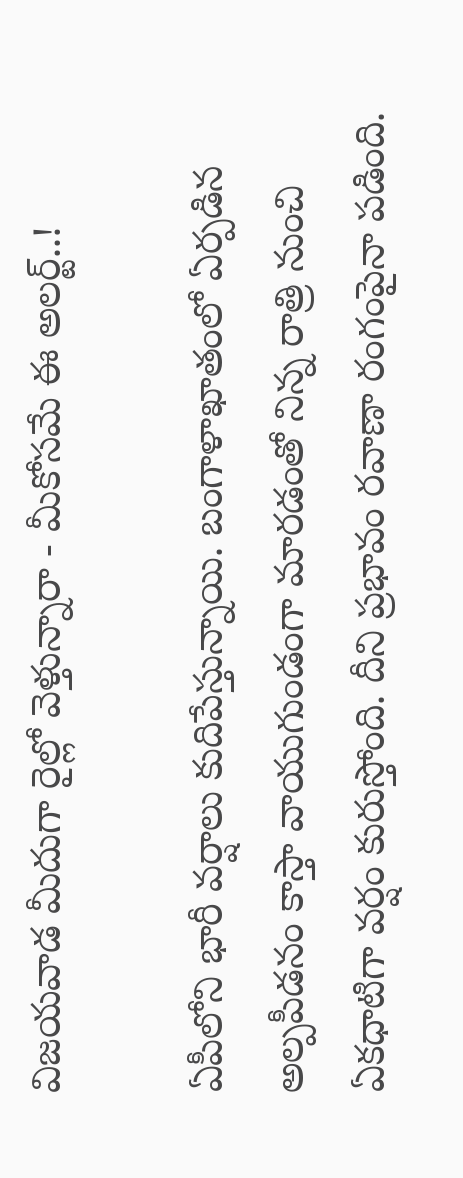విజయవాడ మీదుగా రైల్లో వెళ్తున్నారా - మీకోసమే ఈ అలర్ట్..!

ఏపీలోని భారీ వర్షాలు కుదిపేస్తున్నాయి. బంగాళాఖాతంలో ఏర్పడిన అల్పపీడనం కాస్తా వాయుగుండంగా మారడంతో నిన్న రాత్రి నుంచి ఏకధాటిగా వర్షం కురుస్తోంది. దీని ప్రభావం రవాణా రంగంపైనా పడింది.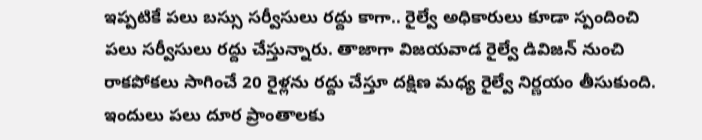ఇప్పటికే పలు బస్సు సర్వీసులు రద్దు కాగా.. రైల్వే అధికారులు కూడా స్పందించి పలు సర్వీసులు రద్దు చేస్తున్నారు. తాజాగా విజయవాడ రైల్వే డివిజన్ నుంచి రాకపోకలు సాగించే 20 రైళ్లను రద్దు చేస్తూ దక్షిణ మధ్య రైల్వే నిర్ణయం తీసుకుంది. ఇందులు పలు దూర ప్రాంతాలకు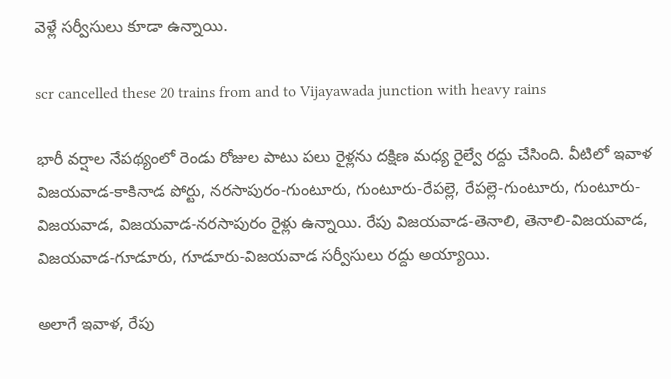వెళ్లే సర్వీసులు కూడా ఉన్నాయి.

scr cancelled these 20 trains from and to Vijayawada junction with heavy rains

భారీ వర్షాల నేపథ్యంలో రెండు రోజుల పాటు పలు రైళ్లను దక్షిణ మధ్య రైల్వే రద్దు చేసింది. వీటిలో ఇవాళ విజయవాడ-కాకినాడ పోర్టు, నరసాపురం-గుంటూరు, గుంటూరు-రేపల్లె, రేపల్లె-గుంటూరు, గుంటూరు-విజయవాడ, విజయవాడ-నరసాపురం రైళ్లు ఉన్నాయి. రేపు విజయవాడ-తెనాలి, తెనాలి-విజయవాడ, విజయవాడ-గూడూరు, గూడూరు-విజయవాడ సర్వీసులు రద్దు అయ్యాయి.

అలాగే ఇవాళ, రేపు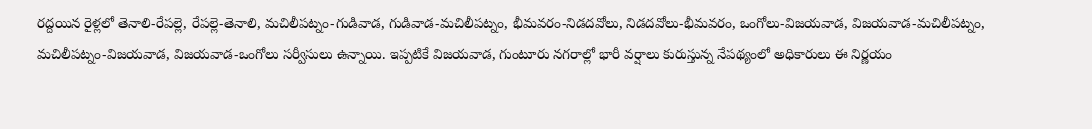రద్దయిన రైళ్లలో తెనాలి-రేపల్లె, రేపల్లె-తెనాలి, మచిలీపట్నం-గుడివాడ, గుడివాడ-మచిలీపట్నం, భీమవరం-నిడదవోలు, నిడదవోలు-భీమవరం, ఒంగోలు-విజయవాడ, విజయవాడ-మచిలీపట్నం, మచిలీపట్నం-విజయవాడ, విజయవాడ-ఒంగోలు సర్వీసులు ఉన్నాయి. ఇప్పటికే విజయవాడ, గుంటూరు నగరాల్లో భారీ వర్షాలు కురుస్తున్న నేపథ్యంలో అధికారులు ఈ నిర్ణయం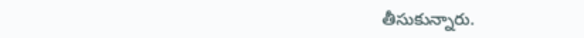తీసుకున్నారు.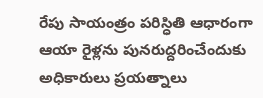రేపు సాయంత్రం పరిస్ధితి ఆధారంగా ఆయా రైళ్లను పునరుద్దరించేందుకు అధికారులు ప్రయత్నాలు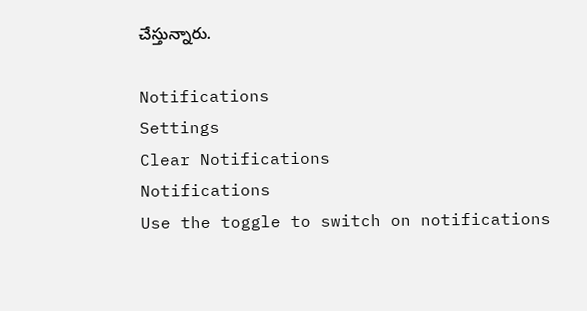చేస్తున్నారు.

Notifications
Settings
Clear Notifications
Notifications
Use the toggle to switch on notifications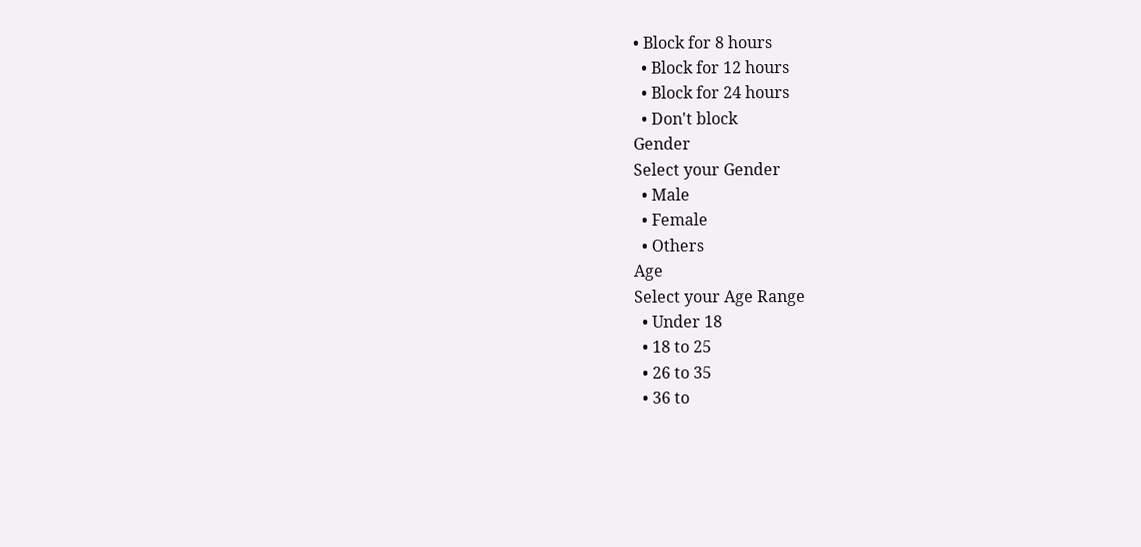• Block for 8 hours
  • Block for 12 hours
  • Block for 24 hours
  • Don't block
Gender
Select your Gender
  • Male
  • Female
  • Others
Age
Select your Age Range
  • Under 18
  • 18 to 25
  • 26 to 35
  • 36 to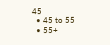45
  • 45 to 55
  • 55+